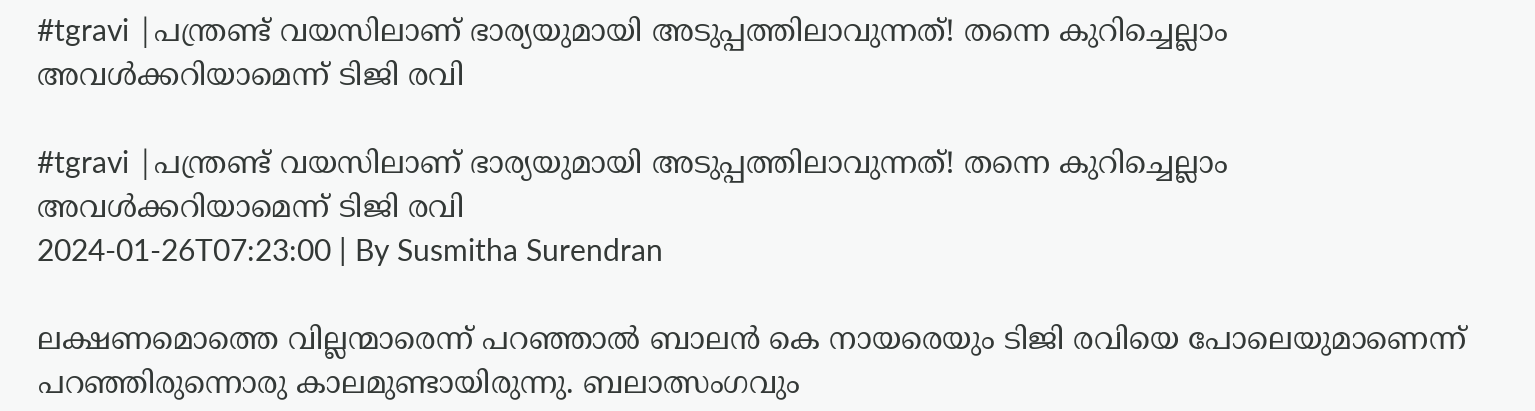#tgravi |പന്ത്രണ്ട് വയസിലാണ് ഭാര്യയുമായി അടുപ്പത്തിലാവുന്നത്! തന്നെ കുറിച്ചെല്ലാം അവള്‍ക്കറിയാമെന്ന് ടിജി രവി

#tgravi |പന്ത്രണ്ട് വയസിലാണ് ഭാര്യയുമായി അടുപ്പത്തിലാവുന്നത്! തന്നെ കുറിച്ചെല്ലാം അവള്‍ക്കറിയാമെന്ന് ടിജി രവി
2024-01-26T07:23:00 | By Susmitha Surendran

ലക്ഷണമൊത്തെ വില്ലന്മാരെന്ന് പറഞ്ഞാല്‍ ബാലന്‍ കെ നായരെയും ടിജി രവിയെ പോലെയുമാണെന്ന് പറഞ്ഞിരുന്നൊരു കാലമുണ്ടായിരുന്നു. ബലാത്സംഗവും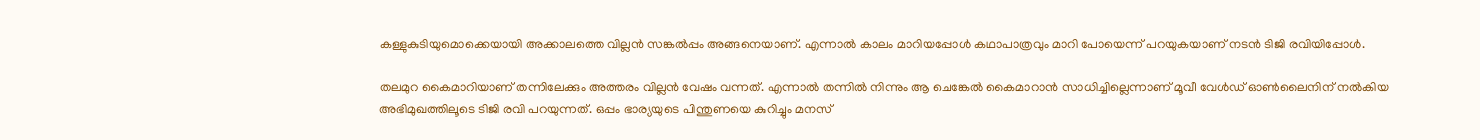കള്ളുകുടിയുമൊക്കെയായി അക്കാലത്തെ വില്ലന്‍ സങ്കല്‍പ്പം അങ്ങനെയാണ്. എന്നാല്‍ കാലം മാറിയപ്പോള്‍ കഥാപാത്രവും മാറി പോയെന്ന് പറയുകയാണ് നടന്‍ ടിജി രവിയിപ്പോള്‍.

തലമുറ കൈമാറിയാണ് തന്നിലേക്കും അത്തരം വില്ലന്‍ വേഷം വന്നത്. എന്നാല്‍ തന്നില്‍ നിന്നും ആ ചെങ്കേല്‍ കൈമാറാന്‍ സാധിച്ചില്ലെന്നാണ് മൂവീ വേള്‍ഡ് ഓണ്‍ലൈനിന് നല്‍കിയ അഭിമുഖത്തിലൂടെ ടിജി രവി പറയുന്നത്. ഒപ്പം ഭാര്യയുടെ പിന്തുണയെ കുറിച്ചും മനസ്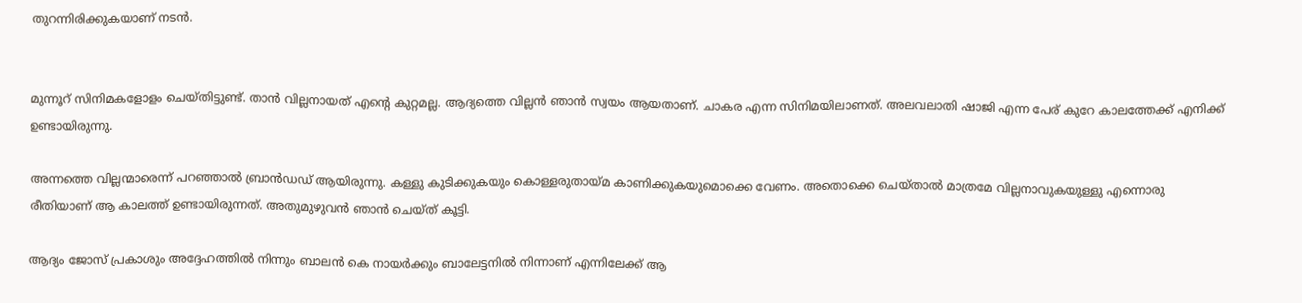തുറന്നിരിക്കുകയാണ് നടന്‍.


മുന്നൂറ് സിനിമകളോളം ചെയ്തിട്ടുണ്ട്. താന്‍ വില്ലനായത് എന്റെ കുറ്റമല്ല. ആദ്യത്തെ വില്ലന്‍ ഞാന്‍ സ്വയം ആയതാണ്. ചാകര എന്ന സിനിമയിലാണത്. അലവലാതി ഷാജി എന്ന പേര് കുറേ കാലത്തേക്ക് എനിക്ക് ഉണ്ടായിരുന്നു.

അന്നത്തെ വില്ലന്മാരെന്ന് പറഞ്ഞാല്‍ ബ്രാന്‍ഡഡ് ആയിരുന്നു. കള്ളു കുടിക്കുകയും കൊള്ളരുതായ്മ കാണിക്കുകയുമൊക്കെ വേണം. അതൊക്കെ ചെയ്താല്‍ മാത്രമേ വില്ലനാവുകയുള്ളു എന്നൊരു രീതിയാണ് ആ കാലത്ത് ഉണ്ടായിരുന്നത്. അതുമുഴുവന്‍ ഞാന്‍ ചെയ്ത് കൂട്ടി.

ആദ്യം ജോസ് പ്രകാശും അദ്ദേഹത്തില്‍ നിന്നും ബാലന്‍ കെ നായര്‍ക്കും ബാലേട്ടനില്‍ നിന്നാണ് എന്നിലേക്ക് ആ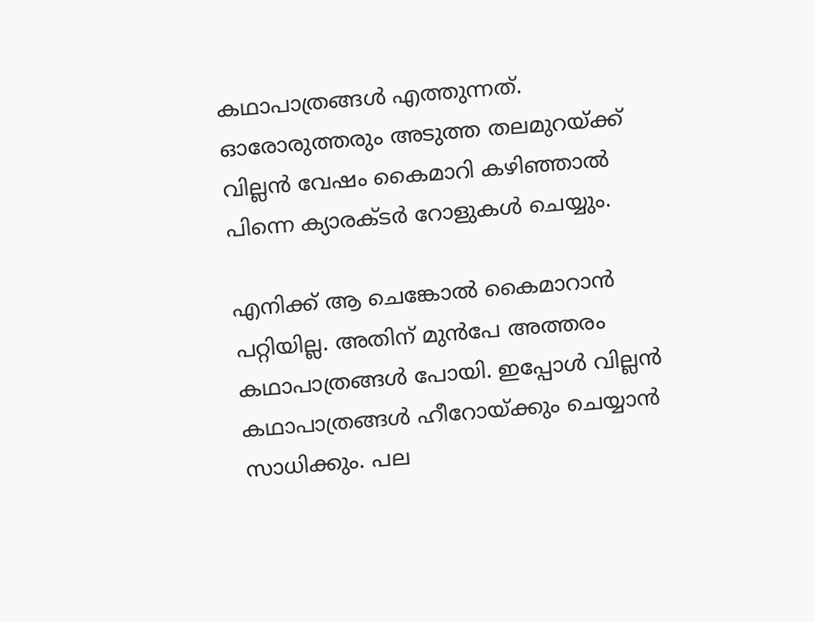കഥാപാത്രങ്ങള്‍ എത്തുന്നത്. ഓരോരുത്തരും അടുത്ത തലമുറയ്ക്ക് വില്ലന്‍ വേഷം കൈമാറി കഴിഞ്ഞാല്‍ പിന്നെ ക്യാരക്ടര്‍ റോളുകള്‍ ചെയ്യും.

എനിക്ക് ആ ചെങ്കോല്‍ കൈമാറാന്‍ പറ്റിയില്ല. അതിന് മുന്‍പേ അത്തരം കഥാപാത്രങ്ങള്‍ പോയി. ഇപ്പോള്‍ വില്ലന്‍ കഥാപാത്രങ്ങള്‍ ഹീറോയ്ക്കും ചെയ്യാന്‍ സാധിക്കും. പല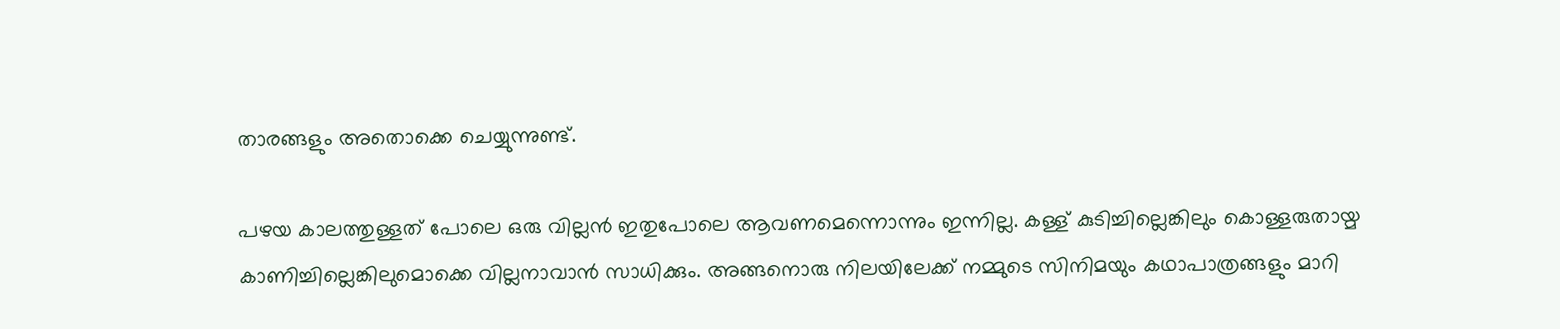താരങ്ങളും അതൊക്കെ ചെയ്യുന്നുണ്ട്.

പഴയ കാലത്തുള്ളത് പോലെ ഒരു വില്ലന്‍ ഇതുപോലെ ആവണമെന്നൊന്നും ഇന്നില്ല. കള്ള് കുടിച്ചില്ലെങ്കിലും കൊള്ളരുതായ്മ കാണിച്ചില്ലെങ്കിലുമൊക്കെ വില്ലനാവാന്‍ സാധിക്കും. അങ്ങനൊരു നിലയിലേക്ക് നമ്മുടെ സിനിമയും കഥാപാത്രങ്ങളും മാറി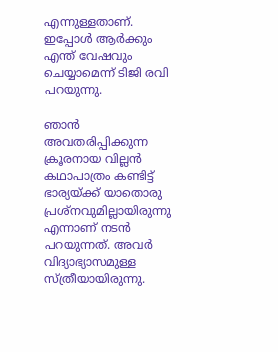എന്നുള്ളതാണ്. ഇപ്പോള്‍ ആര്‍ക്കും എന്ത് വേഷവും ചെയ്യാമെന്ന് ടിജി രവി പറയുന്നു.

ഞാന്‍ അവതരിപ്പിക്കുന്ന ക്രൂരനായ വില്ലന്‍ കഥാപാത്രം കണ്ടിട്ട് ഭാര്യയ്ക്ക് യാതൊരു പ്രശ്‌നവുമില്ലായിരുന്നു എന്നാണ് നടന്‍ പറയുന്നത്. അവര്‍ വിദ്യാഭ്യാസമുള്ള സ്ത്രീയായിരുന്നു.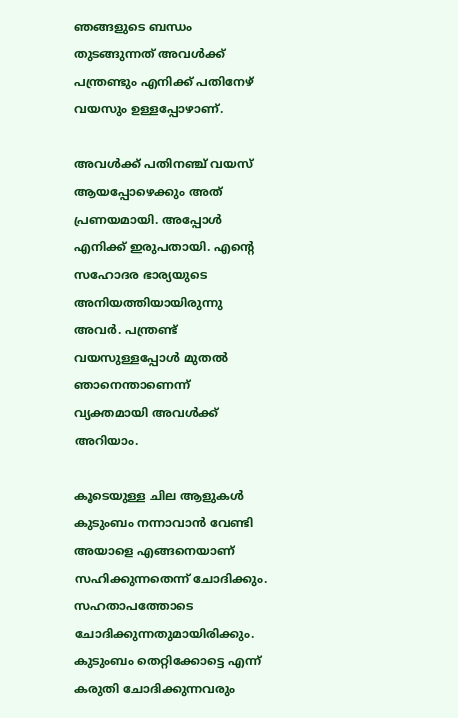ഞങ്ങളുടെ ബന്ധം തുടങ്ങുന്നത് അവള്‍ക്ക് പന്ത്രണ്ടും എനിക്ക് പതിനേഴ് വയസും ഉള്ളപ്പോഴാണ്.

അവള്‍ക്ക് പതിനഞ്ച് വയസ് ആയപ്പോഴെക്കും അത് പ്രണയമായി. അപ്പോള്‍ എനിക്ക് ഇരുപതായി. എന്റെ സഹോദര ഭാര്യയുടെ അനിയത്തിയായിരുന്നു അവര്‍. പന്ത്രണ്ട് വയസുള്ളപ്പോള്‍ മുതല്‍ ഞാനെന്താണെന്ന് വ്യക്തമായി അവള്‍ക്ക് അറിയാം.

കൂടെയുള്ള ചില ആളുകള്‍ കുടുംബം നന്നാവാന്‍ വേണ്ടി അയാളെ എങ്ങനെയാണ് സഹിക്കുന്നതെന്ന് ചോദിക്കും. സഹതാപത്തോടെ ചോദിക്കുന്നതുമായിരിക്കും. കുടുംബം തെറ്റിക്കോട്ടെ എന്ന് കരുതി ചോദിക്കുന്നവരും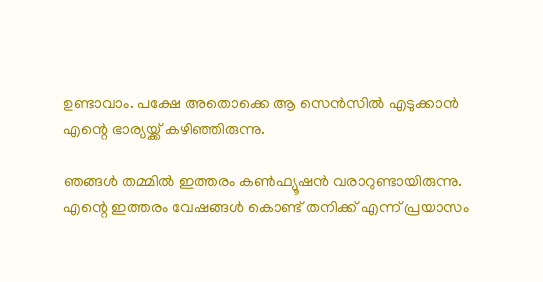ഉണ്ടാവാം. പക്ഷേ അതൊക്കെ ആ സെന്‍സില്‍ എടുക്കാന്‍ എന്റെ ഭാര്യയ്ക്ക് കഴിഞ്ഞിരുന്നു.

ഞങ്ങള്‍ തമ്മില്‍ ഇത്തരം കണ്‍ഫ്യൂഷന്‍ വരാറുണ്ടായിരുന്നു. എന്റെ ഇത്തരം വേഷങ്ങള്‍ കൊണ്ട് തനിക്ക് എന്ന് പ്രയാസം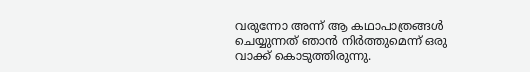വരുന്നോ അന്ന് ആ കഥാപാത്രങ്ങള്‍ ചെയ്യുന്നത് ഞാന്‍ നിര്‍ത്തുമെന്ന് ഒരു വാക്ക് കൊടുത്തിരുന്നു.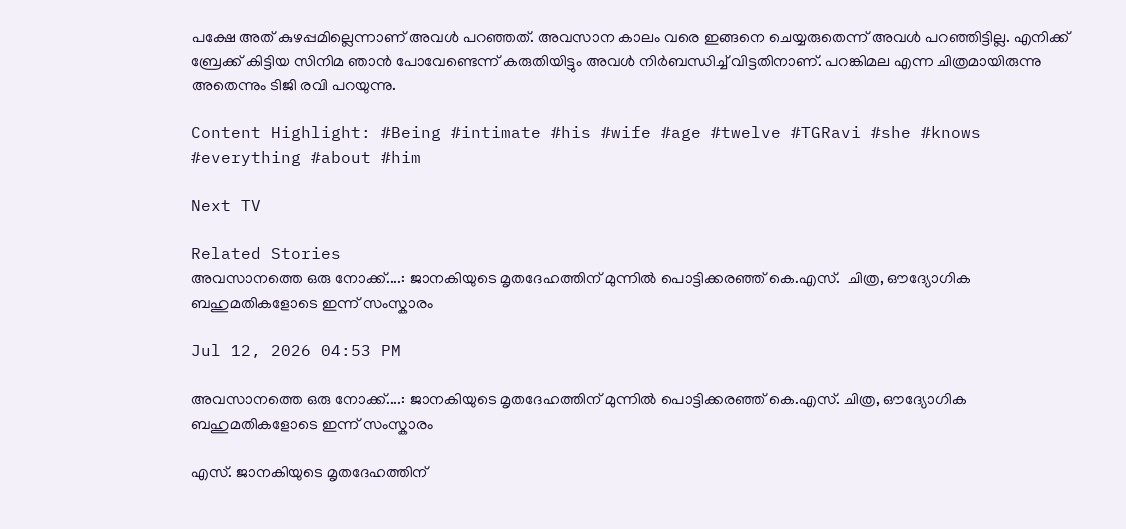പക്ഷേ അത് കുഴപ്പമില്ലെന്നാണ് അവള്‍ പറഞ്ഞത്. അവസാന കാലം വരെ ഇങ്ങനെ ചെയ്യരുതെന്ന് അവള്‍ പറഞ്ഞിട്ടില്ല. എനിക്ക് ബ്രേക്ക് കിട്ടിയ സിനിമ ഞാന്‍ പോവേണ്ടെന്ന് കരുതിയിട്ടും അവള്‍ നിര്‍ബന്ധിച്ച് വിട്ടതിനാണ്. പറങ്കിമല എന്ന ചിത്രമായിരുന്നു അതെന്നും ടിജി രവി പറയുന്നു.

Content Highlight: #Being #intimate #his #wife #age #twelve #TGRavi #she #knows #everything #about #him

Next TV

Related Stories
അവസാനത്തെ ഒരു നോക്ക്....: ജാനകിയുടെ മൃതദേഹത്തിന് മുന്നിൽ പൊട്ടിക്കരഞ്ഞ് കെ.എസ്.  ചിത്ര, ഔദ്യോഗിക ബഹുമതികളോടെ ഇന്ന് സംസ്കാരം

Jul 12, 2026 04:53 PM

അവസാനത്തെ ഒരു നോക്ക്....: ജാനകിയുടെ മൃതദേഹത്തിന് മുന്നിൽ പൊട്ടിക്കരഞ്ഞ് കെ.എസ്. ചിത്ര, ഔദ്യോഗിക ബഹുമതികളോടെ ഇന്ന് സംസ്കാരം

എസ്. ജാനകിയുടെ മൃതദേഹത്തിന്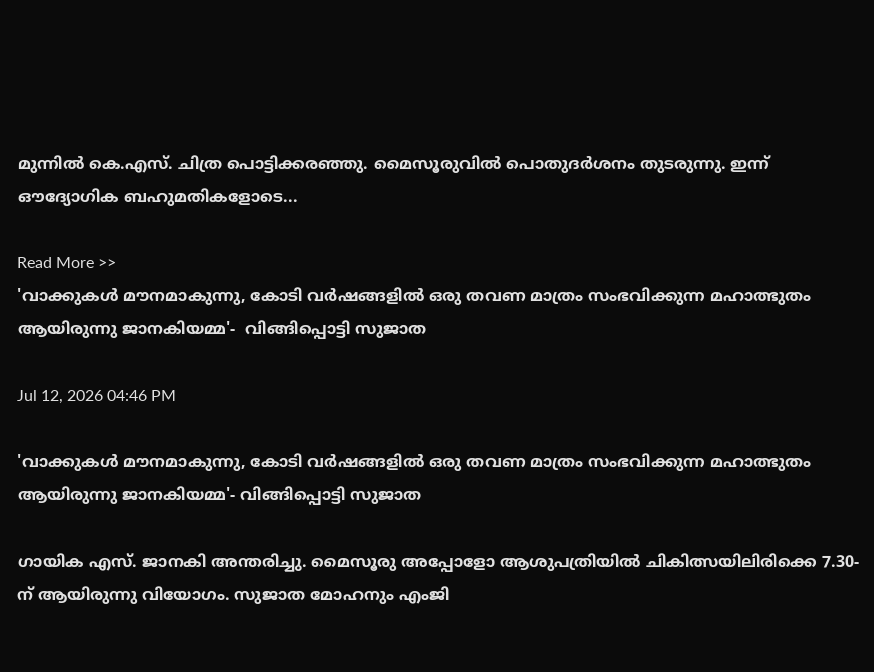മുന്നിൽ കെ.എസ്. ചിത്ര പൊട്ടിക്കരഞ്ഞു. മൈസൂരുവിൽ പൊതുദർശനം തുടരുന്നു. ഇന്ന് ഔദ്യോഗിക ബഹുമതികളോടെ...

Read More >>
'വാക്കുകൾ മൗനമാകുന്നു, കോടി വർഷങ്ങളിൽ ഒരു തവണ മാത്രം സംഭവിക്കുന്ന മഹാത്ഭുതം ആയിരുന്നു ജാനകിയമ്മ'-  വിങ്ങിപ്പൊട്ടി സുജാത

Jul 12, 2026 04:46 PM

'വാക്കുകൾ മൗനമാകുന്നു, കോടി വർഷങ്ങളിൽ ഒരു തവണ മാത്രം സംഭവിക്കുന്ന മഹാത്ഭുതം ആയിരുന്നു ജാനകിയമ്മ'- വിങ്ങിപ്പൊട്ടി സുജാത

ഗായിക എസ്. ജാനകി അന്തരിച്ചു. മൈസൂരു അപ്പോളോ ആശുപത്രിയിൽ ചികിത്സയിലിരിക്കെ 7.30-ന് ആയിരുന്നു വിയോഗം. സുജാത മോഹനും എംജി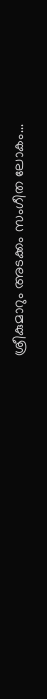ശ്രീകുമാറും അടക്കം സംഗീത ലോകം...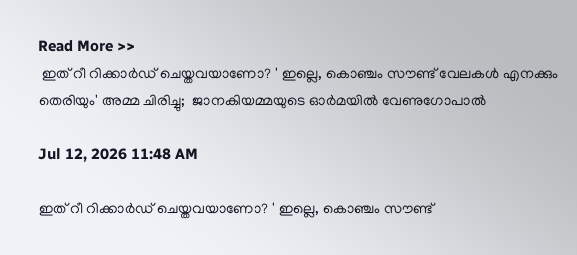Read More >>
 ഇത് റീ റിക്കാർഡ് ചെയ്തവയാണോ? ' ഇല്ലെ, കൊഞ്ചം സൗണ്ട് വേലകൾ എനക്കും തെരിയും' അമ്മ ചിരിച്ചു;  ജാനകിയമ്മയുടെ ഓർമയിൽ വേണുഗോപാൽ

Jul 12, 2026 11:48 AM

ഇത് റീ റിക്കാർഡ് ചെയ്തവയാണോ? ' ഇല്ലെ, കൊഞ്ചം സൗണ്ട്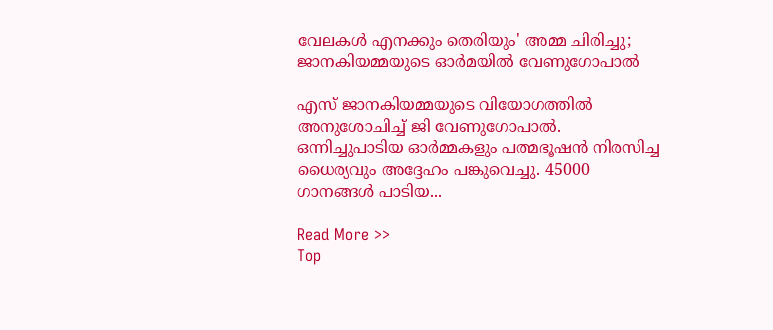വേലകൾ എനക്കും തെരിയും' അമ്മ ചിരിച്ചു; ജാനകിയമ്മയുടെ ഓർമയിൽ വേണുഗോപാൽ

എസ് ജാനകിയമ്മയുടെ വിയോഗത്തിൽ അനുശോചിച്ച് ജി വേണുഗോപാൽ. ഒന്നിച്ചുപാടിയ ഓർമ്മകളും പത്മഭൂഷൻ നിരസിച്ച ധൈര്യവും അദ്ദേഹം പങ്കുവെച്ചു. 45000 ഗാനങ്ങൾ പാടിയ...

Read More >>
Top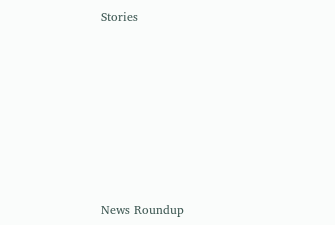Stories










News Roundup